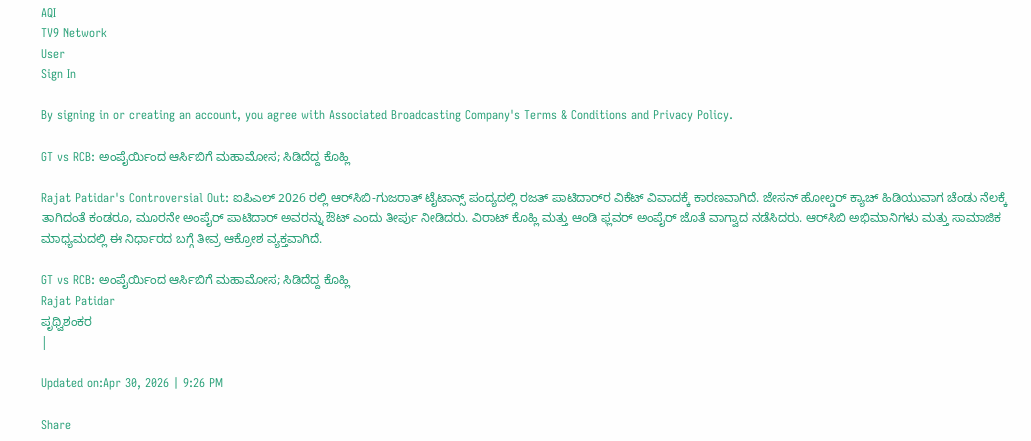AQI
TV9 Network
User
Sign In

By signing in or creating an account, you agree with Associated Broadcasting Company's Terms & Conditions and Privacy Policy.

GT vs RCB: ಅಂಪೈರ್ಯಿಂದ ಆರ್ಸಿಬಿಗೆ ಮಹಾಮೋಸ; ಸಿಡಿದೆದ್ದ ಕೊಹ್ಲಿ

Rajat Patidar's Controversial Out: ಐಪಿಎಲ್ 2026 ರಲ್ಲಿ ಆರ್‌ಸಿಬಿ-ಗುಜರಾತ್ ಟೈಟಾನ್ಸ್ ಪಂದ್ಯದಲ್ಲಿ ರಜತ್ ಪಾಟಿದಾರ್‌ರ ವಿಕೆಟ್ ವಿವಾದಕ್ಕೆ ಕಾರಣವಾಗಿದೆ. ಜೇಸನ್ ಹೋಲ್ಡರ್ ಕ್ಯಾಚ್ ಹಿಡಿಯುವಾಗ ಚೆಂಡು ನೆಲಕ್ಕೆ ತಾಗಿದಂತೆ ಕಂಡರೂ, ಮೂರನೇ ಅಂಪೈರ್ ಪಾಟಿದಾರ್ ಅವರನ್ನು ಔಟ್ ಎಂದು ತೀರ್ಪು ನೀಡಿದರು. ವಿರಾಟ್ ಕೊಹ್ಲಿ ಮತ್ತು ಆಂಡಿ ಫ್ಲವರ್ ಅಂಪೈರ್ ಜೊತೆ ವಾಗ್ವಾದ ನಡೆಸಿದರು. ಆರ್‌ಸಿಬಿ ಅಭಿಮಾನಿಗಳು ಮತ್ತು ಸಾಮಾಜಿಕ ಮಾಧ್ಯಮದಲ್ಲಿ ಈ ನಿರ್ಧಾರದ ಬಗ್ಗೆ ತೀವ್ರ ಆಕ್ರೋಶ ವ್ಯಕ್ತವಾಗಿದೆ.

GT vs RCB: ಅಂಪೈರ್ಯಿಂದ ಆರ್ಸಿಬಿಗೆ ಮಹಾಮೋಸ; ಸಿಡಿದೆದ್ದ ಕೊಹ್ಲಿ
Rajat Patidar
ಪೃಥ್ವಿಶಂಕರ
|

Updated on:Apr 30, 2026 | 9:26 PM

Share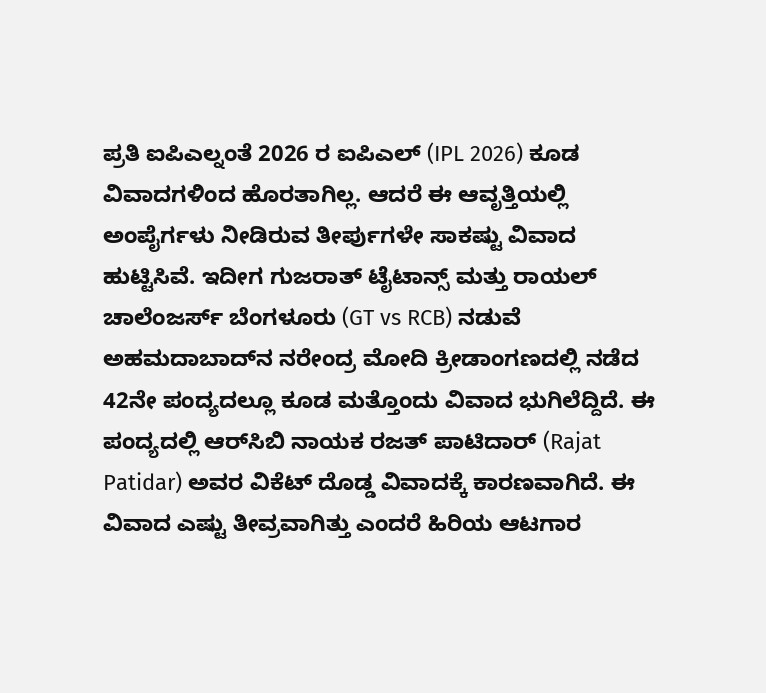ಪ್ರತಿ ಐಪಿಎಲ್ನಂತೆ 2026 ರ ಐಪಿಎಲ್ (IPL 2026) ಕೂಡ ವಿವಾದಗಳಿಂದ ಹೊರತಾಗಿಲ್ಲ. ಆದರೆ ಈ ಆವೃತ್ತಿಯಲ್ಲಿ ಅಂಪೈರ್ಗಳು ನೀಡಿರುವ ತೀರ್ಪುಗಳೇ ಸಾಕಷ್ಟು ವಿವಾದ ಹುಟ್ಟಿಸಿವೆ. ಇದೀಗ ಗುಜರಾತ್ ಟೈಟಾನ್ಸ್ ಮತ್ತು ರಾಯಲ್ ಚಾಲೆಂಜರ್ಸ್ ಬೆಂಗಳೂರು (GT vs RCB) ನಡುವೆ ಅಹಮದಾಬಾದ್‌ನ ನರೇಂದ್ರ ಮೋದಿ ಕ್ರೀಡಾಂಗಣದಲ್ಲಿ ನಡೆದ 42ನೇ ಪಂದ್ಯದಲ್ಲೂ ಕೂಡ ಮತ್ತೊಂದು ವಿವಾದ ಭುಗಿಲೆದ್ದಿದೆ. ಈ ಪಂದ್ಯದಲ್ಲಿ ಆರ್‌ಸಿಬಿ ನಾಯಕ ರಜತ್ ಪಾಟಿದಾರ್ (Rajat Patidar) ಅವರ ವಿಕೆಟ್ ದೊಡ್ಡ ವಿವಾದಕ್ಕೆ ಕಾರಣವಾಗಿದೆ. ಈ ವಿವಾದ ಎಷ್ಟು ತೀವ್ರವಾಗಿತ್ತು ಎಂದರೆ ಹಿರಿಯ ಆಟಗಾರ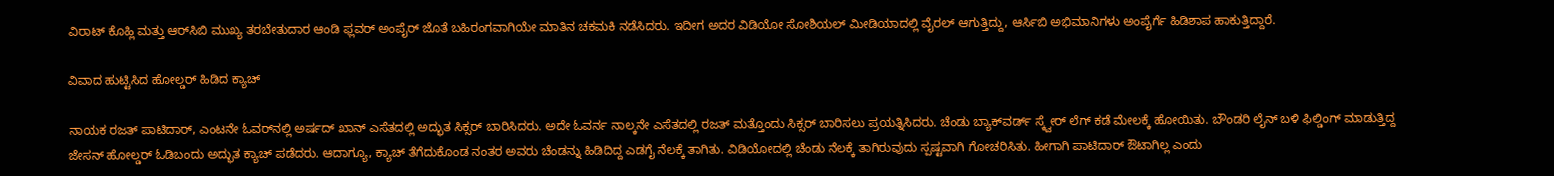ವಿರಾಟ್ ಕೊಹ್ಲಿ ಮತ್ತು ಆರ್‌ಸಿಬಿ ಮುಖ್ಯ ತರಬೇತುದಾರ ಆಂಡಿ ಫ್ಲವರ್ ಅಂಪೈರ್ ಜೊತೆ ಬಹಿರಂಗವಾಗಿಯೇ ಮಾತಿನ ಚಕಮಕಿ ನಡೆಸಿದರು. ಇದೀಗ ಅದರ ವಿಡಿಯೋ ಸೋಶಿಯಲ್ ಮೀಡಿಯಾದಲ್ಲಿ ವೈರಲ್ ಆಗುತ್ತಿದ್ದು, ಆರ್ಸಿಬಿ ಅಭಿಮಾನಿಗಳು ಅಂಪೈರ್ಗೆ ಹಿಡಿಶಾಪ ಹಾಕುತ್ತಿದ್ದಾರೆ.

ವಿವಾದ ಹುಟ್ಟಿಸಿದ ಹೋಲ್ಡರ್ ಹಿಡಿದ ಕ್ಯಾಚ್

ನಾಯಕ ರಜತ್ ಪಾಟಿದಾರ್, ಎಂಟನೇ ಓವರ್‌ನಲ್ಲಿ ಅರ್ಷದ್ ಖಾನ್ ಎಸೆತದಲ್ಲಿ ಅದ್ಭುತ ಸಿಕ್ಸರ್ ಬಾರಿಸಿದರು. ಅದೇ ಓವರ್ನ ನಾಲ್ಕನೇ ಎಸೆತದಲ್ಲಿ ರಜತ್ ಮತ್ತೊಂದು ಸಿಕ್ಸರ್ ಬಾರಿಸಲು ಪ್ರಯತ್ನಿಸಿದರು. ಚೆಂಡು ಬ್ಯಾಕ್‌ವರ್ಡ್ ಸ್ಕ್ವೇರ್ ಲೆಗ್‌ ಕಡೆ ಮೇಲಕ್ಕೆ ಹೋಯಿತು. ಬೌಂಡರಿ ಲೈನ್ ಬಳಿ ಫಿಲ್ಡಿಂಗ್ ಮಾಡುತ್ತಿದ್ದ ಜೇಸನ್ ಹೋಲ್ಡರ್ ಓಡಿಬಂದು ಅದ್ಭುತ ಕ್ಯಾಚ್ ಪಡೆದರು. ಆದಾಗ್ಯೂ, ಕ್ಯಾಚ್ ತೆಗೆದುಕೊಂಡ ನಂತರ ಅವರು ಚೆಂಡನ್ನು ಹಿಡಿದಿದ್ದ ಎಡಗೈ ನೆಲಕ್ಕೆ ತಾಗಿತು. ವಿಡಿಯೋದಲ್ಲಿ ಚೆಂಡು ನೆಲಕ್ಕೆ ತಾಗಿರುವುದು ಸ್ಪಷ್ಟವಾಗಿ ಗೋಚರಿಸಿತು. ಹೀಗಾಗಿ ಪಾಟಿದಾರ್ ಔಟಾಗಿಲ್ಲ ಎಂದು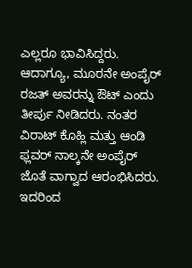ಎಲ್ಲರೂ ಭಾವಿಸಿದ್ದರು. ಆದಾಗ್ಯೂ, ಮೂರನೇ ಅಂಪೈರ್ ರಜತ್ ಅವರನ್ನು ಔಟ್ ಎಂದು ತೀರ್ಪು ನೀಡಿದರು. ನಂತರ ವಿರಾಟ್ ಕೊಹ್ಲಿ ಮತ್ತು ಆಂಡಿ ಫ್ಲವರ್ ನಾಲ್ಕನೇ ಅಂಪೈರ್ ಜೊತೆ ವಾಗ್ವಾದ ಆರಂಭಿಸಿದರು. ಇದರಿಂದ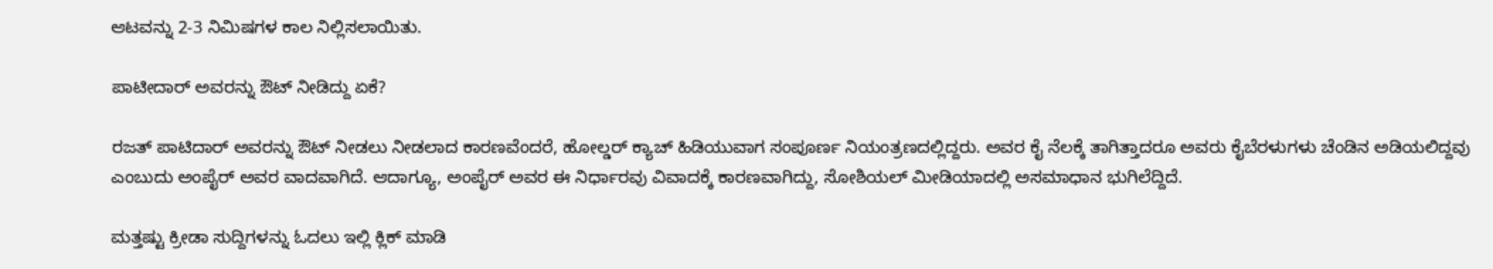ಆಟವನ್ನು 2-3 ನಿಮಿಷಗಳ ಕಾಲ ನಿಲ್ಲಿಸಲಾಯಿತು.

ಪಾಟೀದಾರ್ ಅವರನ್ನು ಔಟ್ ನೀಡಿದ್ದು ಏಕೆ?

ರಜತ್ ಪಾಟಿದಾರ್ ಅವರನ್ನು ಔಟ್ ನೀಡಲು ನೀಡಲಾದ ಕಾರಣವೆಂದರೆ, ಹೋಲ್ಡರ್ ಕ್ಯಾಚ್ ಹಿಡಿಯುವಾಗ ಸಂಪೂರ್ಣ ನಿಯಂತ್ರಣದಲ್ಲಿದ್ದರು. ಅವರ ಕೈ ನೆಲಕ್ಕೆ ತಾಗಿತ್ತಾದರೂ ಅವರು ಕೈಬೆರಳುಗಳು ಚೆಂಡಿನ ಅಡಿಯಲಿದ್ದವು ಎಂಬುದು ಅಂಪೈರ್ ಅವರ ವಾದವಾಗಿದೆ. ಆದಾಗ್ಯೂ, ಅಂಪೈರ್ ಅವರ ಈ ನಿರ್ಧಾರವು ವಿವಾದಕ್ಕೆ ಕಾರಣವಾಗಿದ್ದು, ಸೋಶಿಯಲ್ ಮೀಡಿಯಾದಲ್ಲಿ ಅಸಮಾಧಾನ ಭುಗಿಲೆದ್ದಿದೆ.

ಮತ್ತಷ್ಟು ಕ್ರೀಡಾ ಸುದ್ದಿಗಳನ್ನು ಓದಲು ಇಲ್ಲಿ ಕ್ಲಿಕ್ ಮಾಡಿ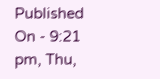Published On - 9:21 pm, Thu,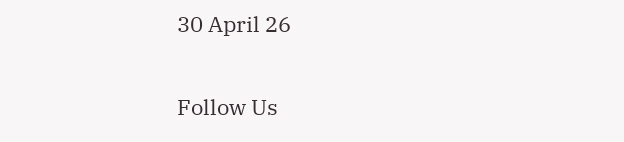30 April 26

Follow Us